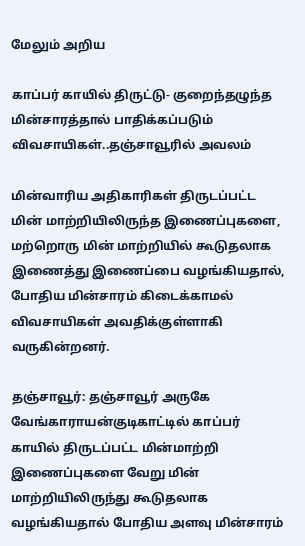மேலும் அறிய

காப்பர் காயில் திருட்டு- குறைந்தழுந்த மின்சாரத்தால் பாதிக்கப்படும் விவசாயிகள்..தஞ்சாவூரில் அவலம்

மின்வாரிய அதிகாரிகள் திருடப்பட்ட மின் மாற்றியிலிருந்த இணைப்புகளை, மற்றொரு மின் மாற்றியில் கூடுதலாக இணைத்து இணைப்பை வழங்கியதால், போதிய மின்சாரம் கிடைக்காமல் விவசாயிகள் அவதிக்குள்ளாகி வருகின்றனர்.

தஞ்சாவூர்: தஞ்சாவூர் அருகே வேங்காராயன்குடிகாட்டில் காப்பர் காயில் திருடப்பட்ட மின்மாற்றி இணைப்புகளை வேறு மின் மாற்றியிலிருந்து கூடுதலாக வழங்கியதால் போதிய அளவு மின்சாரம்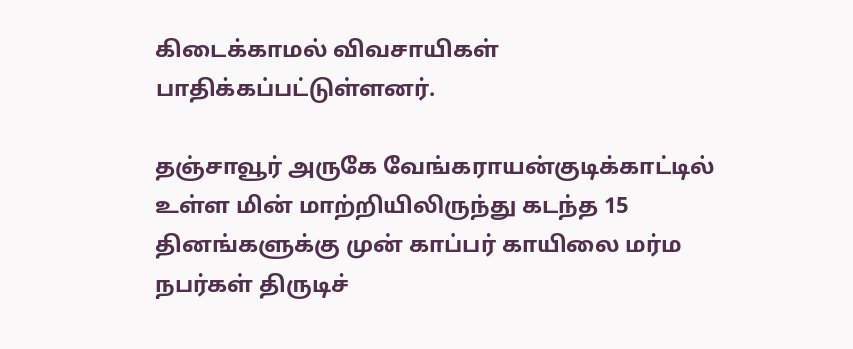கிடைக்காமல் விவசாயிகள் பாதிக்கப்பட்டுள்ளனர்.

தஞ்சாவூர் அருகே வேங்கராயன்குடிக்காட்டில் உள்ள மின் மாற்றியிலிருந்து கடந்த 15 தினங்களுக்கு முன் காப்பர் காயிலை மர்ம நபர்கள் திருடிச்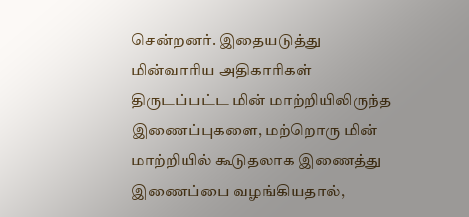சென்றனர். இதையடுத்து மின்வாரிய அதிகாரிகள் திருடப்பட்ட மின் மாற்றியிலிருந்த இணைப்புகளை, மற்றொரு மின் மாற்றியில் கூடுதலாக இணைத்து இணைப்பை வழங்கியதால்,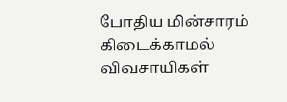போதிய மின்சாரம் கிடைக்காமல் விவசாயிகள்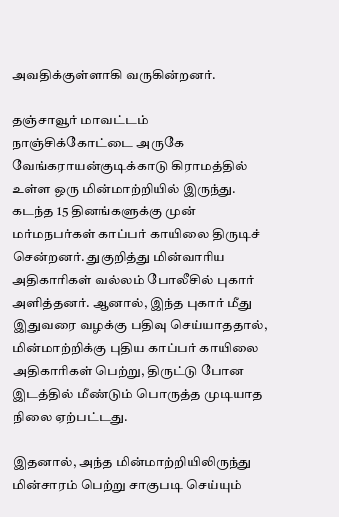அவதிக்குள்ளாகி வருகின்றனர்.

தஞ்சாவூர் மாவட்டம் நாஞ்சிக்கோட்டை அருகே வேங்கராயன்குடிக்காடு கிராமத்தில் உள்ள ஒரு மின்மாற்றியில் இருந்து. கடந்த 15 தினங்களுக்கு முன் மர்மநபர்கள் காப்பர் காயிலை திருடிச் சென்றனர். துகுறித்து மின்வாரிய அதிகாரிகள் வல்லம் போலீசில் புகார் அளித்தனர். ஆனால், இந்த புகார் மீது இதுவரை வழக்கு பதிவு செய்யாததால், மின்மாற்றிக்கு புதிய காப்பர் காயிலை அதிகாரிகள் பெற்று, திருட்டு போன இடத்தில் மீண்டும் பொருத்த முடியாத நிலை ஏற்பட்டது.

இதனால், அந்த மின்மாற்றியிலிருந்து மின்சாரம் பெற்று சாகுபடி செய்யும்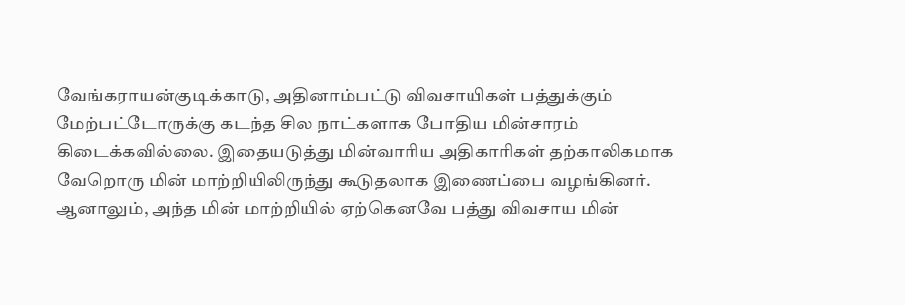வேங்கராயன்குடிக்காடு, அதினாம்பட்டு விவசாயிகள் பத்துக்கும் மேற்பட்டோருக்கு கடந்த சில நாட்களாக போதிய மின்சாரம் கிடைக்கவில்லை. இதையடுத்து மின்வாரிய அதிகாரிகள் தற்காலிகமாக வேறொரு மின் மாற்றியிலிருந்து கூடுதலாக இணைப்பை வழங்கினர். ஆனாலும், அந்த மின் மாற்றியில் ஏற்கெனவே பத்து விவசாய மின்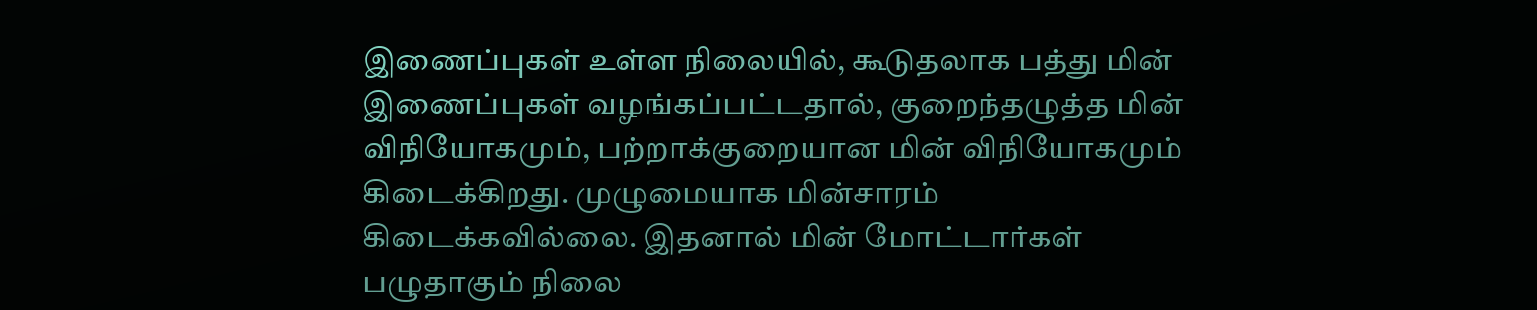இணைப்புகள் உள்ள நிலையில், கூடுதலாக பத்து மின் இணைப்புகள் வழங்கப்பட்டதால், குறைந்தழுத்த மின் விநியோகமும், பற்றாக்குறையான மின் விநியோகமும் கிடைக்கிறது. முழுமையாக மின்சாரம் கிடைக்கவில்லை. இதனால் மின் மோட்டார்கள் பழுதாகும் நிலை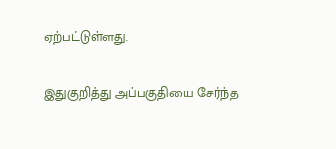ஏற்பட்டுள்ளது.

இதுகுறித்து அப்பகுதியை சேர்ந்த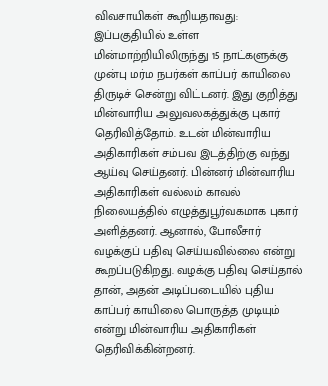விவசாயிகள் கூறியதாவது: இப்பகுதியில் உள்ள மின்மாற்றியிலிருந்து 15 நாட்களுக்கு முன்பு மர்ம நபர்கள் காப்பர் காயிலை திருடிச் சென்று விட்டனர். இது குறித்து மின்வாரிய அலுவலகத்துக்கு புகார் தெரிவித்தோம். உடன் மின்வாரிய அதிகாரிகள் சம்பவ இடத்திற்கு வந்து ஆய்வு செய்தனர். பின்னர் மின்வாரிய அதிகாரிகள் வல்லம் காவல் நிலையத்தில் எழுத்துபூர்வகமாக புகார் அளித்தனர். ஆனால், போலீசார் வழக்குப் பதிவு செய்யவில்லை என்று கூறப்படுகிறது. வழக்கு பதிவு செய்தால் தான், அதன் அடிப்படையில் புதிய காப்பர் காயிலை பொருத்த முடியும் என்று மின்வாரிய அதிகாரிகள் தெரிவிக்கின்றனர்.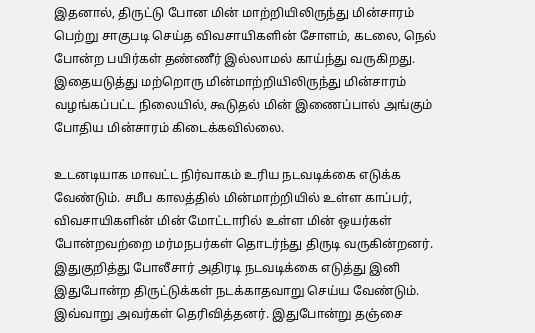இதனால், திருட்டு போன மின் மாற்றியிலிருந்து மின்சாரம் பெற்று சாகுபடி செய்த விவசாயிகளின் சோளம், கடலை, நெல் போன்ற பயிர்கள் தண்ணீர் இல்லாமல் காய்ந்து வருகிறது. இதையடுத்து மற்றொரு மின்மாற்றியிலிருந்து மின்சாரம் வழங்கப்பட்ட நிலையில், கூடுதல் மின் இணைப்பால் அங்கும் போதிய மின்சாரம் கிடைக்கவில்லை.

உடனடியாக மாவட்ட நிர்வாகம் உரிய நடவடிக்கை எடுக்க வேண்டும். சமீப காலத்தில் மின்மாற்றியில் உள்ள காப்பர், விவசாயிகளின் மின் மோட்டாரில் உள்ள மின் ஒயர்கள் போன்றவற்றை மர்மநபர்கள் தொடர்ந்து திருடி வருகின்றனர். இதுகுறித்து போலீசார் அதிரடி நடவடிக்கை எடுத்து இனி இதுபோன்ற திருட்டுக்கள் நடக்காதவாறு செய்ய வேண்டும். இவ்வாறு அவர்கள் தெரிவித்தனர். இதுபோன்று தஞ்சை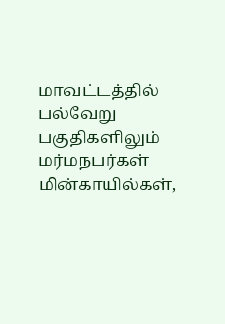மாவட்டத்தில் பல்வேறு பகுதிகளிலும் மர்மநபர்கள் மின்காயில்கள்,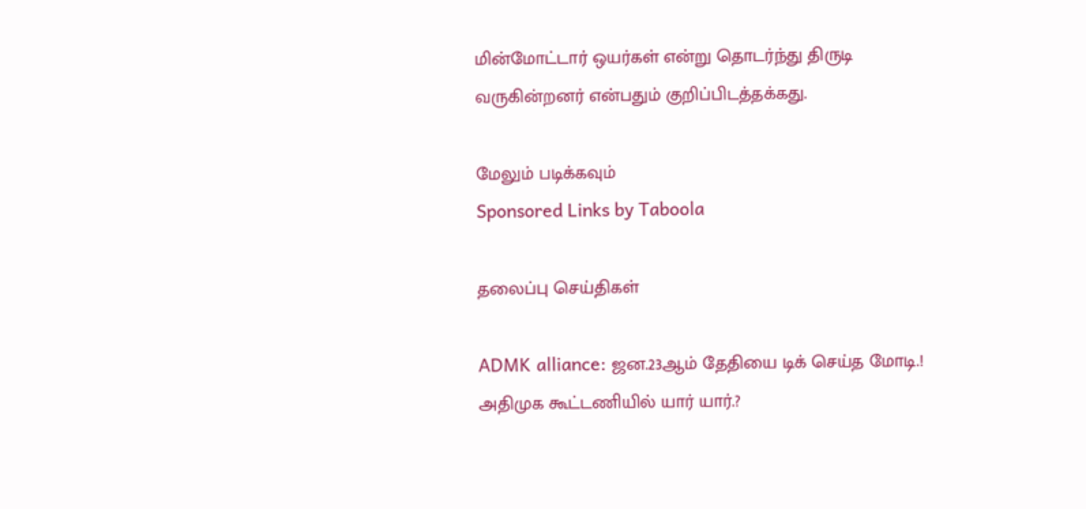மின்மோட்டார் ஒயர்கள் என்று தொடர்ந்து திருடி வருகின்றனர் என்பதும் குறிப்பிடத்தக்கது.

மேலும் படிக்கவும்
Sponsored Links by Taboola

தலைப்பு செய்திகள்

ADMK alliance: ஜன.23ஆம் தேதியை டிக் செய்த மோடி.! அதிமுக கூட்டணியில் யார் யார்.?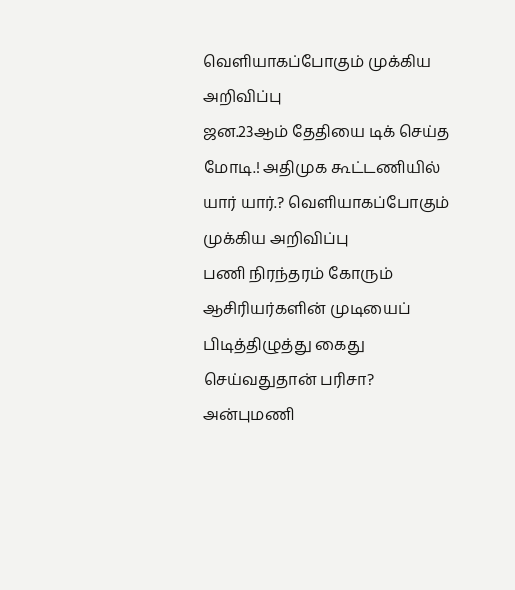வெளியாகப்போகும் முக்கிய அறிவிப்பு
ஜன.23ஆம் தேதியை டிக் செய்த மோடி.! அதிமுக கூட்டணியில் யார் யார்.? வெளியாகப்போகும் முக்கிய அறிவிப்பு
பணி நிரந்தரம் கோரும் ஆசிரியர்களின் முடியைப் பிடித்திழுத்து கைது செய்வதுதான் பரிசா? அன்புமணி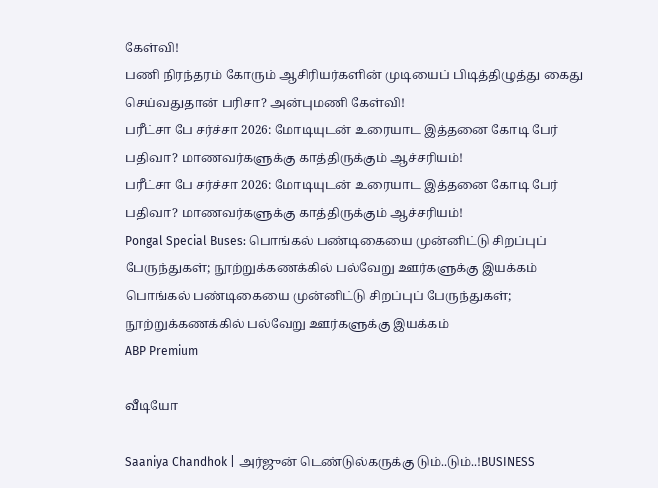கேள்வி!
பணி நிரந்தரம் கோரும் ஆசிரியர்களின் முடியைப் பிடித்திழுத்து கைது செய்வதுதான் பரிசா? அன்புமணி கேள்வி!
பரீட்சா பே சர்ச்சா 2026: மோடியுடன் உரையாட இத்தனை கோடி பேர் பதிவா? மாணவர்களுக்கு காத்திருக்கும் ஆச்சரியம்!
பரீட்சா பே சர்ச்சா 2026: மோடியுடன் உரையாட இத்தனை கோடி பேர் பதிவா? மாணவர்களுக்கு காத்திருக்கும் ஆச்சரியம்!
Pongal Special Buses: பொங்கல் பண்டிகையை முன்னிட்டு சிறப்புப் பேருந்துகள்; நூற்றுக்கணக்கில் பல்வேறு ஊர்களுக்கு இயக்கம்
பொங்கல் பண்டிகையை முன்னிட்டு சிறப்புப் பேருந்துகள்; நூற்றுக்கணக்கில் பல்வேறு ஊர்களுக்கு இயக்கம்
ABP Premium

வீடியோ

Saaniya Chandhok | அர்ஜுன் டெண்டுல்கருக்கு டும்..டும்..!BUSINESS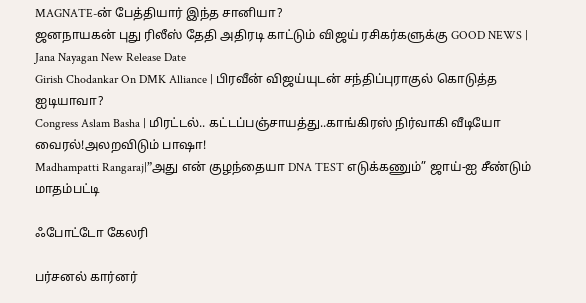MAGNATE-ன் பேத்தியார் இந்த சானியா?
ஜனநாயகன் புது ரிலீஸ் தேதி அதிரடி காட்டும் விஜய் ரசிகர்களுக்கு GOOD NEWS | Jana Nayagan New Release Date
Girish Chodankar On DMK Alliance | பிரவீன் விஜய்யுடன் சந்திப்புராகுல் கொடுத்த ஐடியாவா?
Congress Aslam Basha | மிரட்டல்.. கட்டப்பஞ்சாயத்து..காங்கிரஸ் நிர்வாகி வீடியோ வைரல்!அலறவிடும் பாஷா!
Madhampatti Rangaraj|”அது என் குழந்தையா DNA TEST எடுக்கணும்” ஜாய்-ஐ சீண்டும் மாதம்பட்டி

ஃபோட்டோ கேலரி

பர்சனல் கார்னர்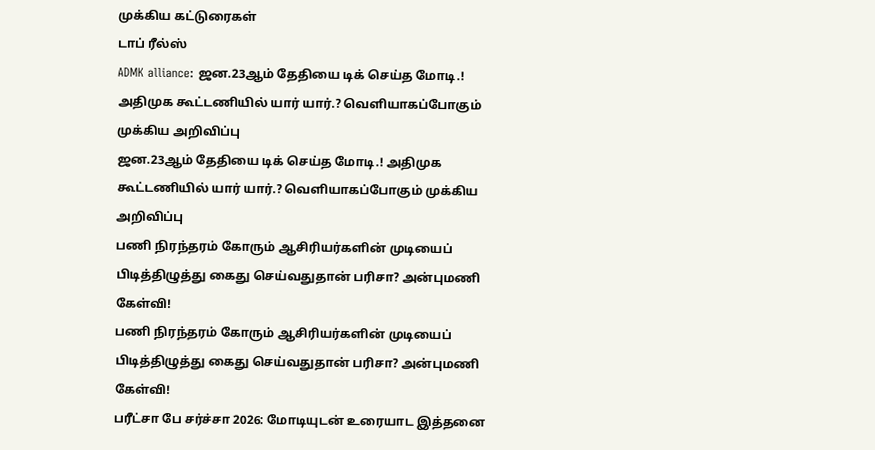முக்கிய கட்டுரைகள்
டாப் ரீல்ஸ்
ADMK alliance: ஜன.23ஆம் தேதியை டிக் செய்த மோடி.! அதிமுக கூட்டணியில் யார் யார்.? வெளியாகப்போகும் முக்கிய அறிவிப்பு
ஜன.23ஆம் தேதியை டிக் செய்த மோடி.! அதிமுக கூட்டணியில் யார் யார்.? வெளியாகப்போகும் முக்கிய அறிவிப்பு
பணி நிரந்தரம் கோரும் ஆசிரியர்களின் முடியைப் பிடித்திழுத்து கைது செய்வதுதான் பரிசா? அன்புமணி கேள்வி!
பணி நிரந்தரம் கோரும் ஆசிரியர்களின் முடியைப் பிடித்திழுத்து கைது செய்வதுதான் பரிசா? அன்புமணி கேள்வி!
பரீட்சா பே சர்ச்சா 2026: மோடியுடன் உரையாட இத்தனை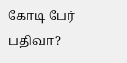கோடி பேர் பதிவா?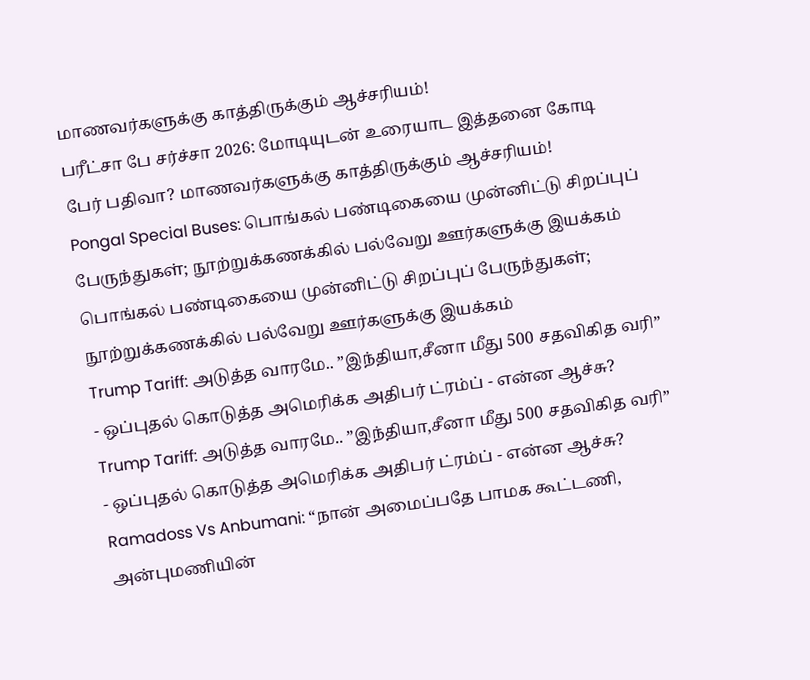மாணவர்களுக்கு காத்திருக்கும் ஆச்சரியம்!
பரீட்சா பே சர்ச்சா 2026: மோடியுடன் உரையாட இத்தனை கோடி பேர் பதிவா? மாணவர்களுக்கு காத்திருக்கும் ஆச்சரியம்!
Pongal Special Buses: பொங்கல் பண்டிகையை முன்னிட்டு சிறப்புப் பேருந்துகள்; நூற்றுக்கணக்கில் பல்வேறு ஊர்களுக்கு இயக்கம்
பொங்கல் பண்டிகையை முன்னிட்டு சிறப்புப் பேருந்துகள்; நூற்றுக்கணக்கில் பல்வேறு ஊர்களுக்கு இயக்கம்
Trump Tariff: அடுத்த வாரமே.. ”இந்தியா,சீனா மீது 500 சதவிகித வரி” - ஒப்புதல் கொடுத்த அமெரிக்க அதிபர் ட்ரம்ப் - என்ன ஆச்சு?
Trump Tariff: அடுத்த வாரமே.. ”இந்தியா,சீனா மீது 500 சதவிகித வரி” - ஒப்புதல் கொடுத்த அமெரிக்க அதிபர் ட்ரம்ப் - என்ன ஆச்சு?
Ramadoss Vs Anbumani: “நான் அமைப்பதே பாமக கூட்டணி, அன்புமணியின்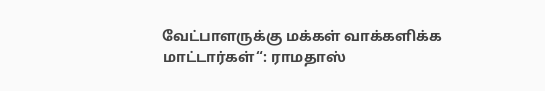வேட்பாளருக்கு மக்கள் வாக்களிக்க மாட்டார்கள்“: ராமதாஸ்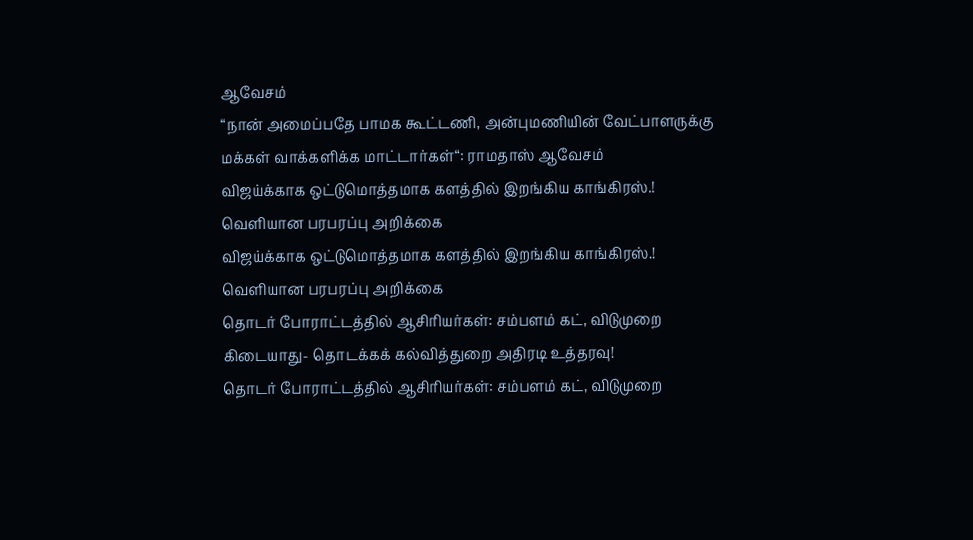ஆவேசம்
“நான் அமைப்பதே பாமக கூட்டணி, அன்புமணியின் வேட்பாளருக்கு மக்கள் வாக்களிக்க மாட்டார்கள்“: ராமதாஸ் ஆவேசம்
விஜய்க்காக ஒட்டுமொத்தமாக களத்தில் இறங்கிய காங்கிரஸ்.! வெளியான பரபரப்பு அறிக்கை
விஜய்க்காக ஒட்டுமொத்தமாக களத்தில் இறங்கிய காங்கிரஸ்.! வெளியான பரபரப்பு அறிக்கை
தொடர் போராட்டத்தில் ஆசிரியர்கள்: சம்பளம் கட், விடுமுறை கிடையாது- தொடக்கக் கல்வித்துறை அதிரடி உத்தரவு!
தொடர் போராட்டத்தில் ஆசிரியர்கள்: சம்பளம் கட், விடுமுறை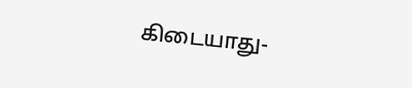கிடையாது-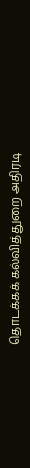தொடக்கக் கல்வித்துறை அதிரடி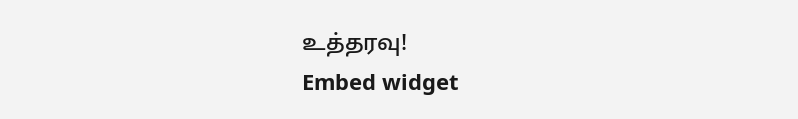உத்தரவு!
Embed widget